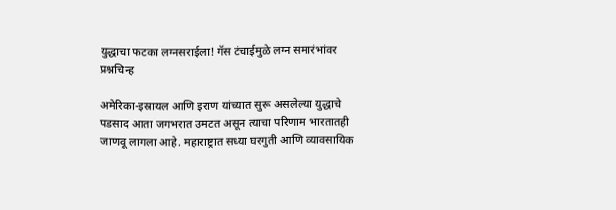युद्धाचा फटका लग्नसराईला! गॅस टंचाईमुळे लग्न समारंभांवर प्रश्नचिन्ह

अमेरिका-इस्रायल आणि इराण यांच्यात सुरू असलेल्या युद्धाचे पडसाद आता जगभरात उमटत असून त्याचा परिणाम भारतातही जाणवू लागला आहे. महाराष्ट्रात सध्या घरगुती आणि व्यावसायिक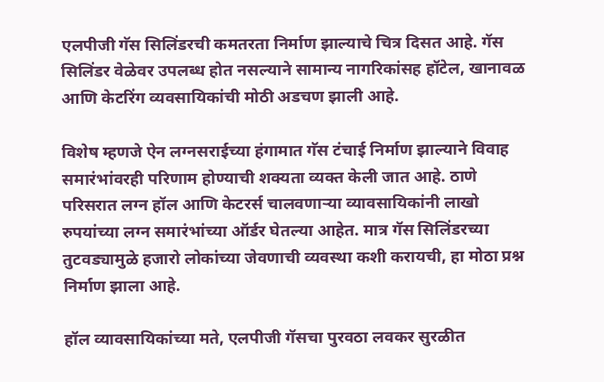एलपीजी गॅस सिलिंडरची कमतरता निर्माण झाल्याचे चित्र दिसत आहे. गॅस सिलिंडर वेळेवर उपलब्ध होत नसल्याने सामान्य नागरिकांसह हॉटेल, खानावळ आणि केटरिंग व्यवसायिकांची मोठी अडचण झाली आहे.

विशेष म्हणजे ऐन लग्नसराईच्या हंगामात गॅस टंचाई निर्माण झाल्याने विवाह समारंभांवरही परिणाम होण्याची शक्यता व्यक्त केली जात आहे. ठाणे परिसरात लग्न हॉल आणि केटरर्स चालवणाऱ्या व्यावसायिकांनी लाखो रुपयांच्या लग्न समारंभांच्या ऑर्डर घेतल्या आहेत. मात्र गॅस सिलिंडरच्या तुटवड्यामुळे हजारो लोकांच्या जेवणाची व्यवस्था कशी करायची, हा मोठा प्रश्न निर्माण झाला आहे.

हॉल व्यावसायिकांच्या मते, एलपीजी गॅसचा पुरवठा लवकर सुरळीत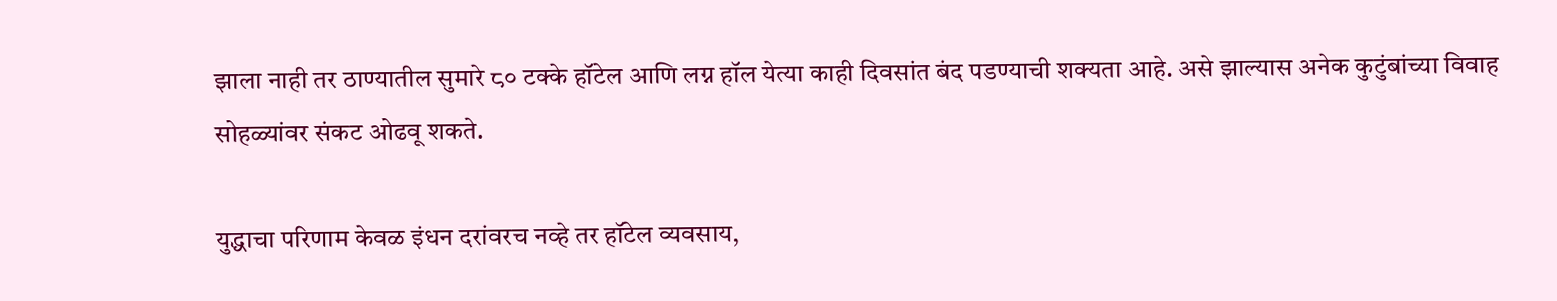झाला नाही तर ठाण्यातील सुमारे ८० टक्के हॉटेल आणि लग्न हॉल येत्या काही दिवसांत बंद पडण्याची शक्यता आहे. असे झाल्यास अनेक कुटुंबांच्या विवाह सोहळ्यांवर संकट ओढवू शकते.

युद्धाचा परिणाम केवळ इंधन दरांवरच नव्हे तर हॉटेल व्यवसाय,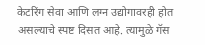केटरिंग सेवा आणि लग्न उद्योगावरही होत असल्याचे स्पष्ट दिसत आहे. त्यामुळे गॅस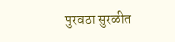पुरवठा सुरळीत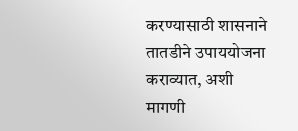करण्यासाठी शासनाने तातडीने उपाययोजना कराव्यात, अशी मागणी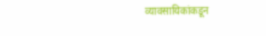व्यावसायिकांकडून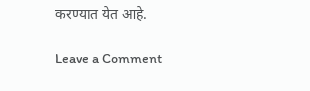करण्यात येत आहे.

Leave a Comment